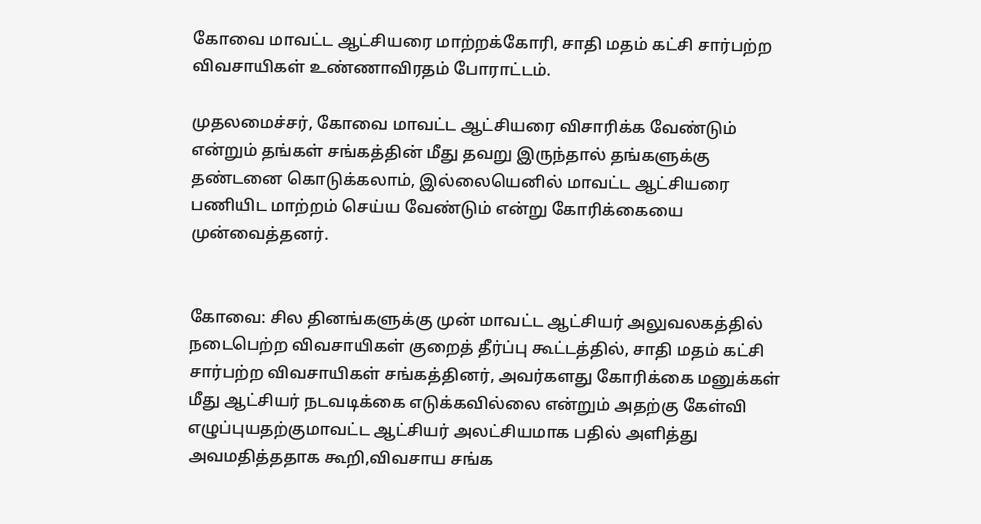கோவை மாவட்ட ஆட்சியரை மாற்றக்கோரி, சாதி மதம் கட்சி சார்பற்ற விவசாயிகள் உண்ணாவிரதம் போராட்டம்.

முதலமைச்சர், கோவை மாவட்ட ஆட்சியரை விசாரிக்க வேண்டும் என்றும் தங்கள் சங்கத்தின் மீது தவறு இருந்தால் தங்களுக்கு தண்டனை கொடுக்கலாம், இல்லையெனில் மாவட்ட ஆட்சியரை பணியிட மாற்றம் செய்ய வேண்டும் என்று கோரிக்கையை முன்வைத்தனர்.


கோவை: சில தினங்களுக்கு முன் மாவட்ட ஆட்சியர் அலுவலகத்தில் நடைபெற்ற விவசாயிகள் குறைத் தீர்ப்பு கூட்டத்தில், சாதி மதம் கட்சி சார்பற்ற விவசாயிகள் சங்கத்தினர், அவர்களது கோரிக்கை மனுக்கள் மீது ஆட்சியர் நடவடிக்கை எடுக்கவில்லை என்றும் அதற்கு கேள்வி எழுப்புயதற்குமாவட்ட ஆட்சியர் அலட்சியமாக பதில் அளித்து அவமதித்ததாக கூறி,விவசாய சங்க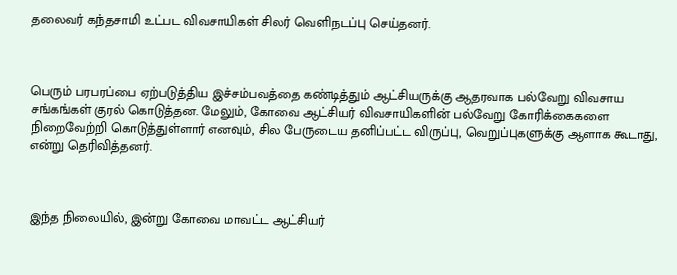தலைவர் கந்தசாமி உட்பட விவசாயிகள் சிலர் வெளிநடப்பு செய்தனர்.



பெரும் பரபரப்பை ஏற்படுத்திய இச்சம்பவத்தை கண்டித்தும் ஆட்சியருக்கு ஆதரவாக பல்வேறு விவசாய சங்கங்கள் குரல் கொடுத்தன. மேலும், கோவை ஆட்சியர் விவசாயிகளின் பல்வேறு கோரிக்கைகளை நிறைவேற்றி கொடுத்துள்ளார் எனவும், சில பேருடைய தனிப்பட்ட விருப்பு, வெறுப்புகளுக்கு ஆளாக கூடாது, என்று தெரிவித்தனர்.



இந்த நிலையில், இன்று கோவை மாவட்ட ஆட்சியர்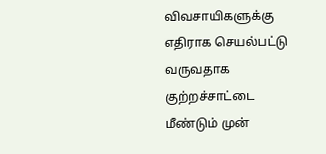விவசாயிகளுக்கு எதிராக செயல்பட்டு வருவதாக குற்றச்சாட்டை மீண்டும் முன்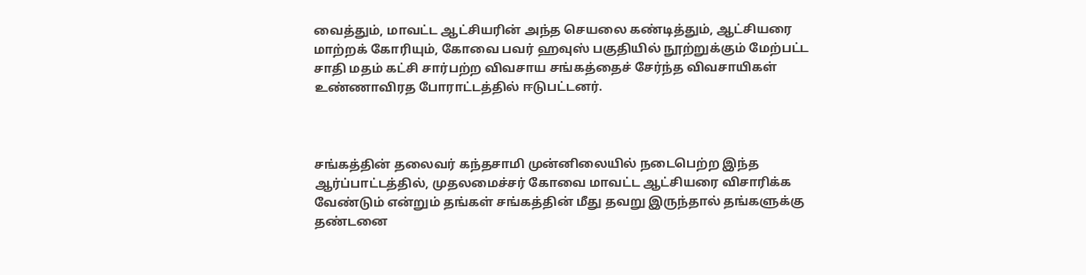வைத்தும், மாவட்ட ஆட்சியரின் அந்த செயலை கண்டித்தும், ஆட்சியரை மாற்றக் கோரியும், கோவை பவர் ஹவுஸ் பகுதியில் நூற்றுக்கும் மேற்பட்ட சாதி மதம் கட்சி சார்பற்ற விவசாய சங்கத்தைச் சேர்ந்த விவசாயிகள் உண்ணாவிரத போராட்டத்தில் ஈடுபட்டனர்.



சங்கத்தின் தலைவர் கந்தசாமி முன்னிலையில் நடைபெற்ற இந்த ஆர்ப்பாட்டத்தில், முதலமைச்சர் கோவை மாவட்ட ஆட்சியரை விசாரிக்க வேண்டும் என்றும் தங்கள் சங்கத்தின் மீது தவறு இருந்தால் தங்களுக்கு தண்டனை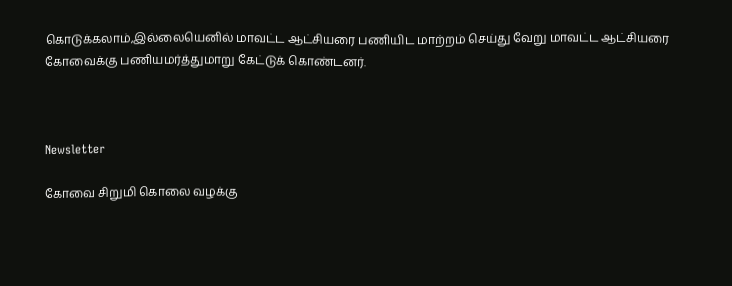கொடுக்கலாம்,இல்லையெனில் மாவட்ட ஆட்சியரை பணியிட மாற்றம் செய்து வேறு மாவட்ட ஆட்சியரை கோவைக்கு பணியமர்த்துமாறு கேட்டுக் கொண்டனர்.



Newsletter

கோவை சிறுமி கொலை வழக்கு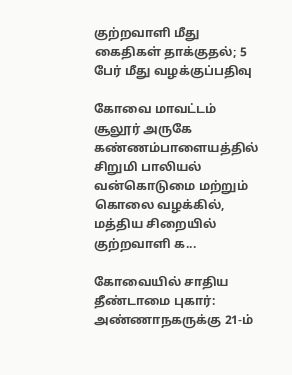குற்றவாளி மீது கைதிகள் தாக்குதல்; 5 பேர் மீது வழக்குப்பதிவு

கோவை மாவட்டம் சூலூர் அருகே கண்ணம்பாளையத்தில் சிறுமி பாலியல் வன்கொடுமை மற்றும் கொலை வழக்கில், மத்திய சிறையில் குற்றவாளி க...

கோவையில் சாதிய தீண்டாமை புகார்: அண்ணாநகருக்கு 21-ம்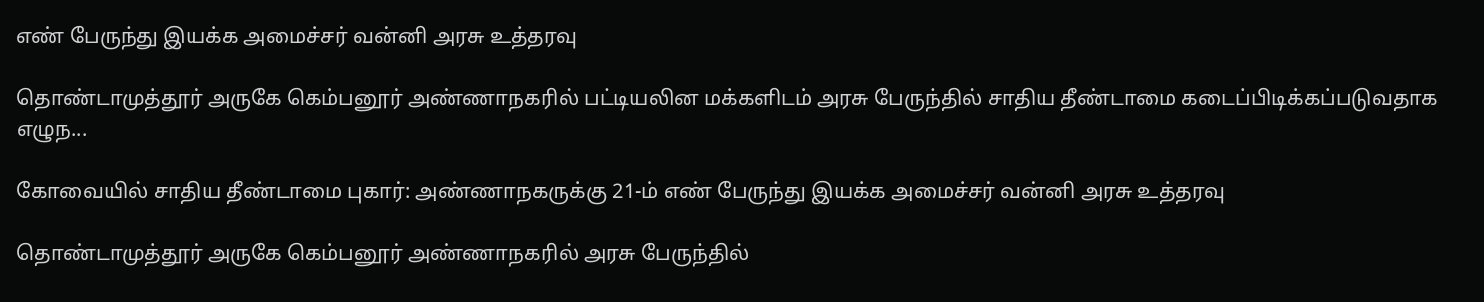எண் பேருந்து இயக்க அமைச்சர் வன்னி அரசு உத்தரவு

தொண்டாமுத்தூர் அருகே கெம்பனூர் அண்ணாநகரில் பட்டியலின மக்களிடம் அரசு பேருந்தில் சாதிய தீண்டாமை கடைப்பிடிக்கப்படுவதாக எழுந...

கோவையில் சாதிய தீண்டாமை புகார்: அண்ணாநகருக்கு 21-ம் எண் பேருந்து இயக்க அமைச்சர் வன்னி அரசு உத்தரவு

தொண்டாமுத்தூர் அருகே கெம்பனூர் அண்ணாநகரில் அரசு பேருந்தில்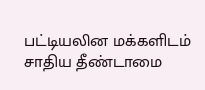பட்டியலின மக்களிடம் சாதிய தீண்டாமை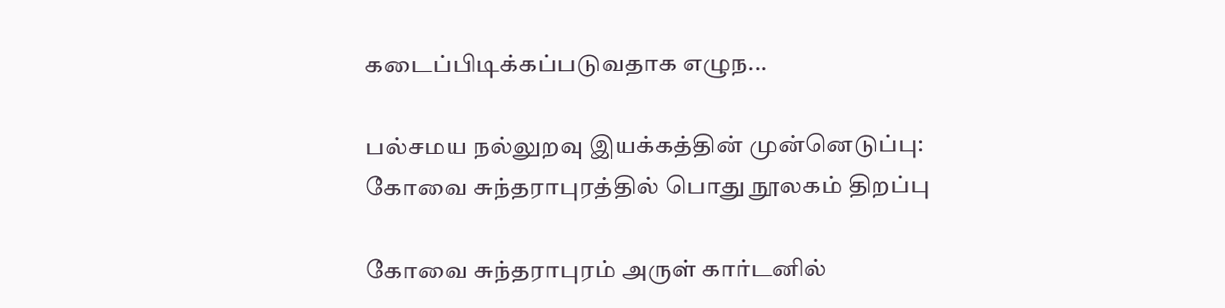கடைப்பிடிக்கப்படுவதாக எழுந...

பல்சமய நல்லுறவு இயக்கத்தின் முன்னெடுப்பு: கோவை சுந்தராபுரத்தில் பொது நூலகம் திறப்பு

கோவை சுந்தராபுரம் அருள் கார்டனில்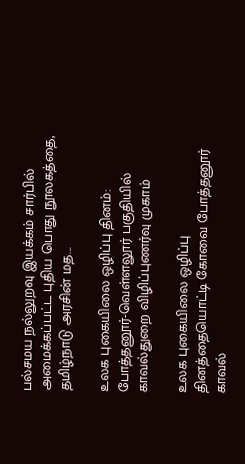பல்சமய நல்லுறவு இயக்கம் சார்பில் அமைக்கப்பட்ட புதிய பொது நூலகத்தை, தமிழ்நாடு அரசின் மத...

உலக புகையிலை ஒழிப்பு தினம்: போத்தனூர்-வெள்ளலூர் பகுதியில் காவல்துறை விழிப்புணர்வு முகாம்

உலக புகையிலை ஒழிப்பு தினத்தையொட்டி கோவை போத்தனூர் காவல்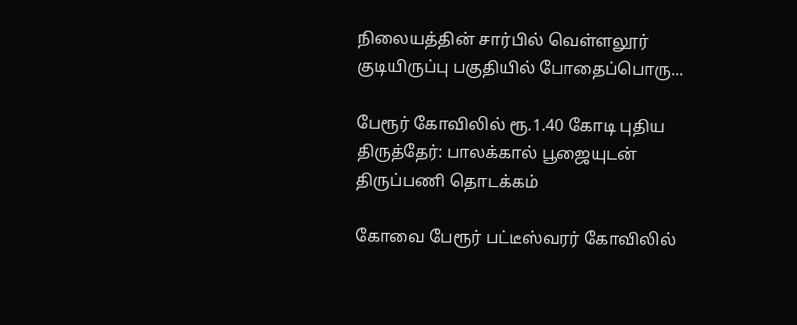நிலையத்தின் சார்பில் வெள்ளலூர் குடியிருப்பு பகுதியில் போதைப்பொரு...

பேரூர் கோவிலில் ரூ.1.40 கோடி புதிய திருத்தேர்: பாலக்கால் பூஜையுடன் திருப்பணி தொடக்கம்

கோவை பேரூர் பட்டீஸ்வரர் கோவிலில்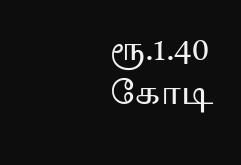ரூ.1.40 கோடி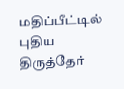மதிப்பீட்டில் புதிய திருத்தேர்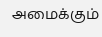அமைக்கும்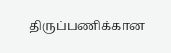திருப்பணிக்கான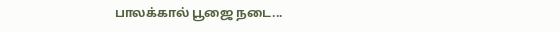பாலக்கால் பூஜை நடை...